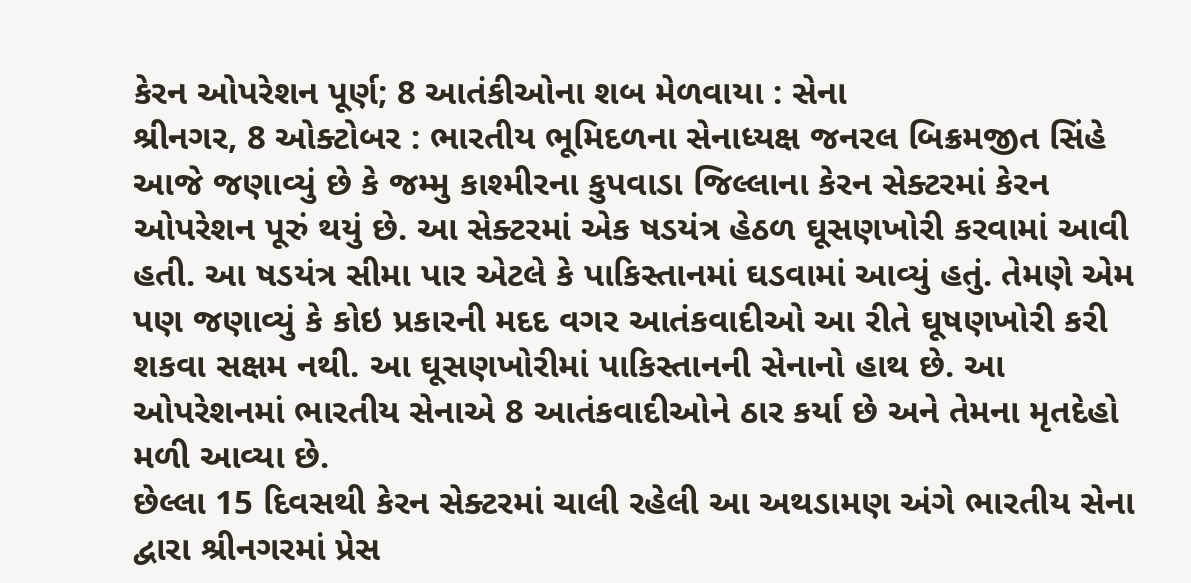કેરન ઓપરેશન પૂર્ણ; 8 આતંકીઓના શબ મેળવાયા : સેના
શ્રીનગર, 8 ઓક્ટોબર : ભારતીય ભૂમિદળના સેનાધ્યક્ષ જનરલ બિક્રમજીત સિંહે આજે જણાવ્યું છે કે જમ્મુ કાશ્મીરના કુપવાડા જિલ્લાના કેરન સેક્ટરમાં કેરન ઓપરેશન પૂરું થયું છે. આ સેક્ટરમાં એક ષડયંત્ર હેઠળ ઘૂસણખોરી કરવામાં આવી હતી. આ ષડયંત્ર સીમા પાર એટલે કે પાકિસ્તાનમાં ઘડવામાં આવ્યું હતું. તેમણે એમ પણ જણાવ્યું કે કોઇ પ્રકારની મદદ વગર આતંકવાદીઓ આ રીતે ઘૂષણખોરી કરી શકવા સક્ષમ નથી. આ ઘૂસણખોરીમાં પાકિસ્તાનની સેનાનો હાથ છે. આ ઓપરેશનમાં ભારતીય સેનાએ 8 આતંકવાદીઓને ઠાર કર્યા છે અને તેમના મૃતદેહો મળી આવ્યા છે.
છેલ્લા 15 દિવસથી કેરન સેક્ટરમાં ચાલી રહેલી આ અથડામણ અંગે ભારતીય સેના દ્વારા શ્રીનગરમાં પ્રેસ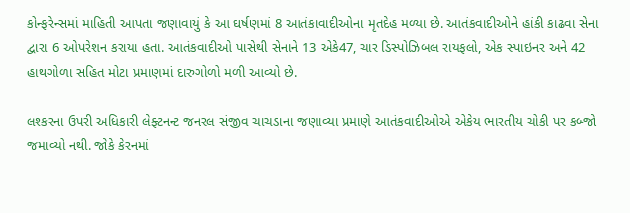કોન્ફરેન્સમાં માહિતી આપતા જણાવાયું કે આ ઘર્ષણમાં 8 આતંકાવાદીઓના મૃતદેહ મળ્યા છે. આતંકવાદીઓને હાંકી કાઢવા સેના દ્વારા 6 ઓપરેશન કરાયા હતા. આતંકવાદીઓ પાસેથી સેનાને 13 એકે47, ચાર ડિસ્પોઝિબલ રાયફલો, એક સ્પાઇનર અને 42 હાથગોળા સહિત મોટા પ્રમાણમાં દારુગોળો મળી આવ્યો છે.

લશ્કરના ઉપરી અધિકારી લેફ્ટનન્ટ જનરલ સંજીવ ચાચડાના જણાવ્યા પ્રમાણે આતંકવાદીઓએ એકેય ભારતીય ચોકી પર કબ્જો જમાવ્યો નથી. જોકે કેરનમાં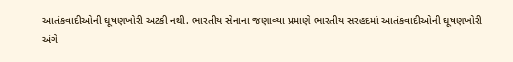આતંકવાદીઓની ઘૂષણખોરી અટકી નથી. ભારતીય સેનાના જણાવ્યા પ્રમાણે ભારતીય સરહદમાં આતંકવાદીઓની ઘૂષણખોરી અંગે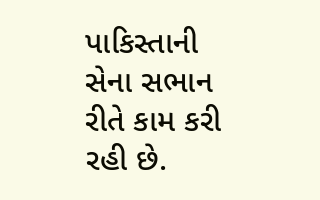પાકિસ્તાની સેના સભાન રીતે કામ કરી રહી છે.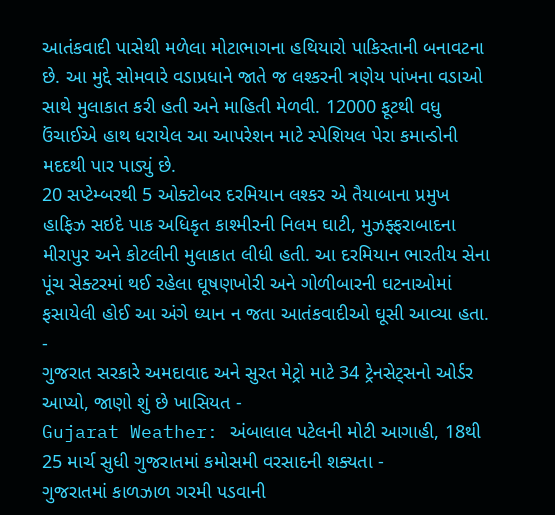આતંકવાદી પાસેથી મળેલા મોટાભાગના હથિયારો પાકિસ્તાની બનાવટના છે. આ મુદ્દે સોમવારે વડાપ્રધાને જાતે જ લશ્કરની ત્રણેય પાંખના વડાઓ સાથે મુલાકાત કરી હતી અને માહિતી મેળવી. 12000 ફૂટથી વધુ ઉંચાઈએ હાથ ધરાયેલ આ આપરેશન માટે સ્પેશિયલ પેરા કમાન્ડોની મદદથી પાર પાડ્યું છે.
20 સપ્ટેમ્બરથી 5 ઓક્ટોબર દરમિયાન લશ્કર એ તૈયાબાના પ્રમુખ હાફિઝ સઇદે પાક અધિકૃત કાશ્મીરની નિલમ ઘાટી, મુઝફ્ફરાબાદના મીરાપુર અને કોટલીની મુલાકાત લીધી હતી. આ દરમિયાન ભારતીય સેના પૂંચ સેક્ટરમાં થઈ રહેલા ઘૂષણખોરી અને ગોળીબારની ઘટનાઓમાં ફસાયેલી હોઈ આ અંગે ધ્યાન ન જતા આતંકવાદીઓ ઘૂસી આવ્યા હતા.
-
ગુજરાત સરકારે અમદાવાદ અને સુરત મેટ્રો માટે 34 ટ્રેનસેટ્સનો ઓર્ડર આપ્યો, જાણો શું છે ખાસિયત -
Gujarat Weather: અંબાલાલ પટેલની મોટી આગાહી, 18થી 25 માર્ચ સુધી ગુજરાતમાં કમોસમી વરસાદની શક્યતા -
ગુજરાતમાં કાળઝાળ ગરમી પડવાની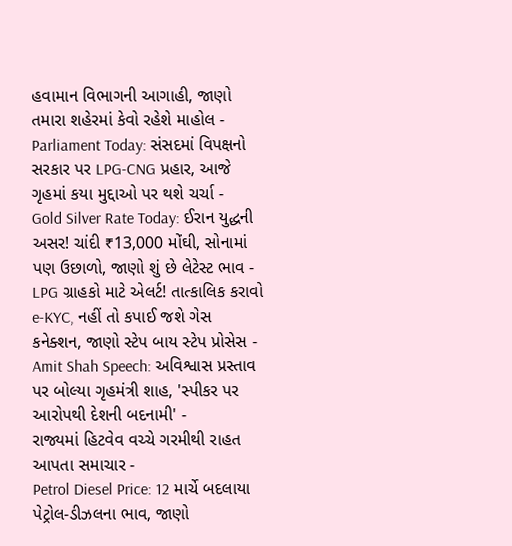હવામાન વિભાગની આગાહી, જાણો તમારા શહેરમાં કેવો રહેશે માહોલ -
Parliament Today: સંસદમાં વિપક્ષનો સરકાર પર LPG-CNG પ્રહાર, આજે ગૃહમાં કયા મુદ્દાઓ પર થશે ચર્ચા -
Gold Silver Rate Today: ઈરાન યુદ્ધની અસર! ચાંદી ₹13,000 મોંઘી, સોનામાં પણ ઉછાળો, જાણો શું છે લેટેસ્ટ ભાવ -
LPG ગ્રાહકો માટે એલર્ટ! તાત્કાલિક કરાવો e-KYC, નહીં તો કપાઈ જશે ગેસ કનેક્શન, જાણો સ્ટેપ બાય સ્ટેપ પ્રોસેસ -
Amit Shah Speech: અવિશ્વાસ પ્રસ્તાવ પર બોલ્યા ગૃહમંત્રી શાહ, 'સ્પીકર પર આરોપથી દેશની બદનામી' -
રાજ્યમાં હિટવેવ વચ્ચે ગરમીથી રાહત આપતા સમાચાર -
Petrol Diesel Price: 12 માર્ચે બદલાયા પેટ્રોલ-ડીઝલના ભાવ, જાણો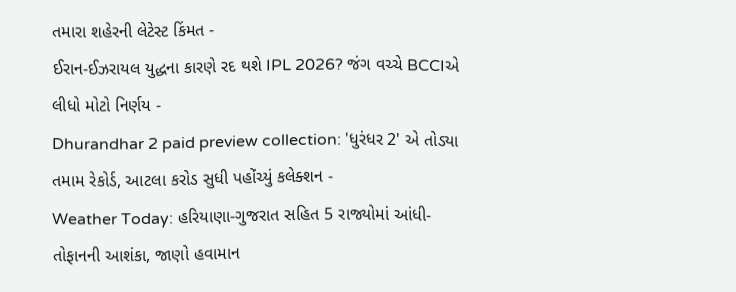તમારા શહેરની લેટેસ્ટ કિંમત -
ઈરાન-ઈઝરાયલ યુદ્ધના કારણે રદ થશે IPL 2026? જંગ વચ્ચે BCCIએ લીધો મોટો નિર્ણય -
Dhurandhar 2 paid preview collection: 'ધુરંધર 2' એ તોડ્યા તમામ રેકોર્ડ, આટલા કરોડ સુધી પહોંચ્યું કલેક્શન -
Weather Today: હરિયાણા-ગુજરાત સહિત 5 રાજ્યોમાં આંધી-તોફાનની આશંકા, જાણો હવામાન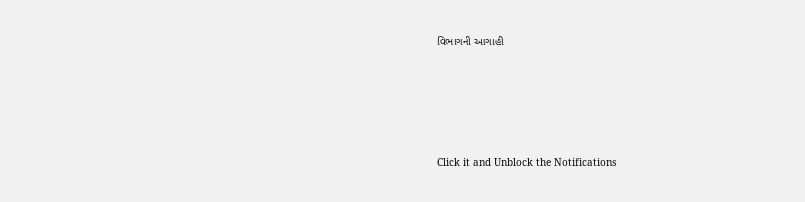વિભાગની આગાહી










Click it and Unblock the Notifications